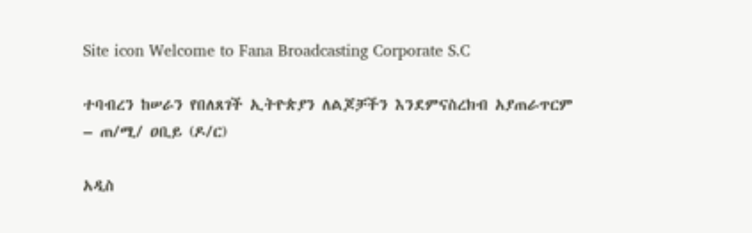Site icon Welcome to Fana Broadcasting Corporate S.C

ተባብረን ከሠራን የበለጸገች ኢትዮጵያን ለልጆቻችን እንደምናስረክብ አያጠራጥርም – ጠ/ሚ/ ዐቢይ (ዶ/ር)

አዲስ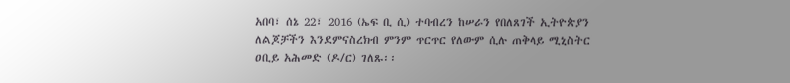አበባ፣ ሰኔ 22፣ 2016 (ኤፍ ቢ ሲ) ተባብረን ከሠራን የበለጸገች ኢትዮጵያን ለልጆቻችን እንደምናስረክብ ምንም ጥርጥር የለውም ሲሉ ጠቅላይ ሚኒስትር ዐቢይ አሕመድ (ዶ/ር) ገለጹ፡፡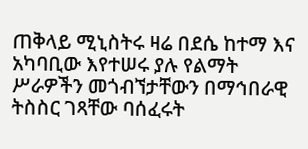ጠቅላይ ሚኒስትሩ ዛሬ በደሴ ከተማ እና አካባቢው እየተሠሩ ያሉ የልማት ሥራዎችን መጎብኘታቸውን በማኅበራዊ ትስስር ገጻቸው ባሰፈሩት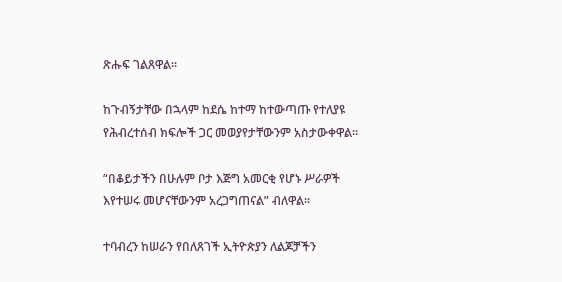ጽሑፍ ገልጸዋል፡፡

ከጉብኝታቸው በኋላም ከደሴ ከተማ ከተውጣጡ የተለያዩ የሕብረተሰብ ክፍሎች ጋር መወያየታቸውንም አስታውቀዋል፡፡

“በቆይታችን በሁሉም ቦታ እጅግ አመርቂ የሆኑ ሥራዎች እየተሠሩ መሆናቸውንም አረጋግጠናል” ብለዋል፡፡

ተባብረን ከሠራን የበለጸገች ኢትዮጵያን ለልጆቻችን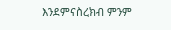እንደምናስረክብ ምንም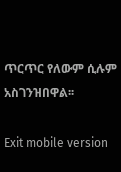ጥርጥር የለውም ሲሉም አስገንዝበዋል፡፡

Exit mobile version